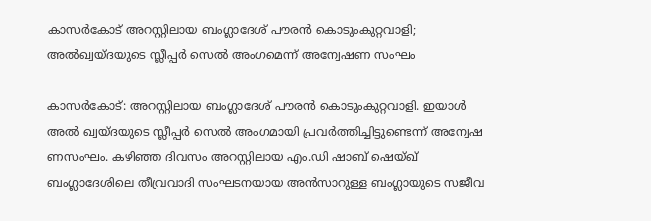കാസര്‍കോട് അറസ്റ്റിലായ ബംഗ്ലാദേശ് പൗരന്‍ കൊടുംകുറ്റവാളി; അല്‍ഖ്വയ്ദയുടെ സ്ലീപ്പര്‍ സെല്‍ അംഗമെന്ന് അന്വേഷണ സംഘം

കാസര്‍കോട്: അറസ്റ്റിലായ ബംഗ്ലാദേശ് പൗരന്‍ കൊടുംകുറ്റവാളി. ഇയാള്‍ അല്‍ ഖ്വയ്ദയുടെ സ്ലീപ്പര്‍ സെല്‍ അംഗമായി പ്രവര്‍ത്തിച്ചിട്ടുണ്ടെന്ന് അന്വേഷ ണസംഘം. കഴിഞ്ഞ ദിവസം അറസ്റ്റിലായ എം.ഡി ഷാബ് ഷെയ്ഖ് ബംഗ്ലാദേശിലെ തീവ്രവാദി സംഘടനയായ അന്‍സാറുള്ള ബംഗ്ലായുടെ സജീവ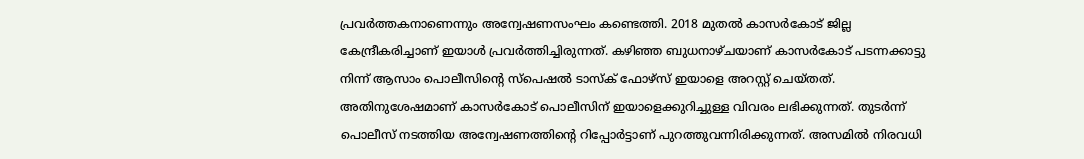പ്രവര്‍ത്തകനാണെന്നും അന്വേഷണസംഘം കണ്ടെത്തി. 2018 മുതല്‍ കാസര്‍കോട് ജില്ല കേന്ദ്രീകരിച്ചാണ് ഇയാള്‍ പ്രവര്‍ത്തിച്ചിരുന്നത്. കഴിഞ്ഞ ബുധനാഴ്ചയാണ് കാസര്‍കോട് പടന്നക്കാട്ടു നിന്ന് ആസാം പൊലീസിന്റെ സ്‌പെഷല്‍ ടാസ്‌ക് ഫോഴ്സ് ഇയാളെ അറസ്റ്റ് ചെയ്തത്. അതിനുശേഷമാണ് കാസര്‍കോട് പൊലീസിന് ഇയാളെക്കുറിച്ചുള്ള വിവരം ലഭിക്കുന്നത്. തുടര്‍ന്ന് പൊലീസ് നടത്തിയ അന്വേഷണത്തിന്റെ റിപ്പോര്‍ട്ടാണ് പുറത്തുവന്നിരിക്കുന്നത്. അസമില്‍ നിരവധി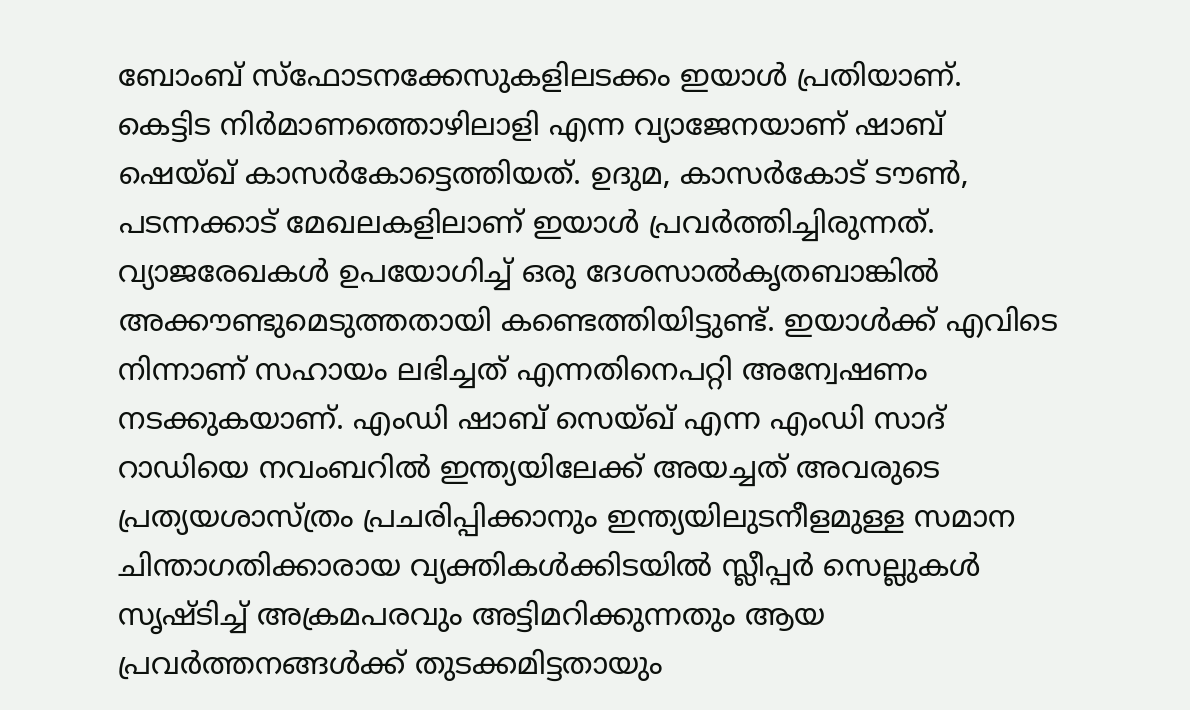ബോംബ് സ്ഫോടനക്കേസുകളിലടക്കം ഇയാള്‍ പ്രതിയാണ്.
കെട്ടിട നിര്‍മാണത്തൊഴിലാളി എന്ന വ്യാജേനയാണ് ഷാബ് ഷെയ്ഖ് കാസര്‍കോട്ടെത്തിയത്. ഉദുമ, കാസര്‍കോട് ടൗണ്‍, പടന്നക്കാട് മേഖലകളിലാണ് ഇയാള്‍ പ്രവര്‍ത്തിച്ചിരുന്നത്. വ്യാജരേഖകള്‍ ഉപയോഗിച്ച് ഒരു ദേശസാല്‍കൃതബാങ്കില്‍ അക്കൗണ്ടുമെടുത്തതായി കണ്ടെത്തിയിട്ടുണ്ട്. ഇയാള്‍ക്ക് എവിടെ നിന്നാണ് സഹായം ലഭിച്ചത് എന്നതിനെപറ്റി അന്വേഷണം നടക്കുകയാണ്. എംഡി ഷാബ് സെയ്ഖ് എന്ന എംഡി സാദ് റാഡിയെ നവംബറില്‍ ഇന്ത്യയിലേക്ക് അയച്ചത് അവരുടെ പ്രത്യയശാസ്ത്രം പ്രചരിപ്പിക്കാനും ഇന്ത്യയിലുടനീളമുള്ള സമാന ചിന്താഗതിക്കാരായ വ്യക്തികള്‍ക്കിടയില്‍ സ്ലീപ്പര്‍ സെല്ലുകള്‍ സൃഷ്ടിച്ച് അക്രമപരവും അട്ടിമറിക്കുന്നതും ആയ പ്രവര്‍ത്തനങ്ങള്‍ക്ക് തുടക്കമിട്ടതായും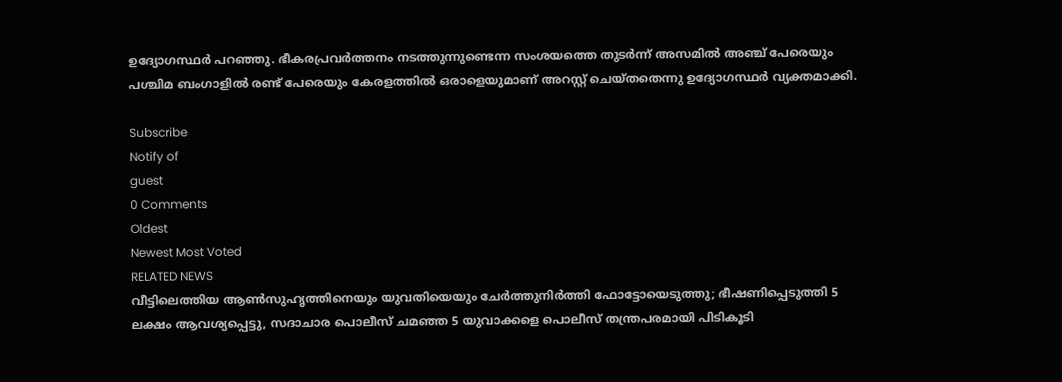ഉദ്യോഗസ്ഥര്‍ പറഞ്ഞു. ഭീകരപ്രവര്‍ത്തനം നടത്തുന്നുണ്ടെന്ന സംശയത്തെ തുടര്‍ന്ന് അസമില്‍ അഞ്ച് പേരെയും പശ്ചിമ ബംഗാളില്‍ രണ്ട് പേരെയും കേരളത്തില്‍ ഒരാളെയുമാണ് അറസ്റ്റ് ചെയ്തതെന്നു ഉദ്യോഗസ്ഥര്‍ വ്യക്തമാക്കി.

Subscribe
Notify of
guest
0 Comments
Oldest
Newest Most Voted
RELATED NEWS
വീട്ടിലെത്തിയ ആണ്‍സുഹൃത്തിനെയും യുവതിയെയും ചേര്‍ത്തുനിര്‍ത്തി ഫോട്ടോയെടുത്തു; ഭീഷണിപ്പെടുത്തി 5 ലക്ഷം ആവശ്യപ്പെട്ടു, സദാചാര പൊലീസ് ചമഞ്ഞ 5 യുവാക്കളെ പൊലീസ് തന്ത്രപരമായി പിടികൂടി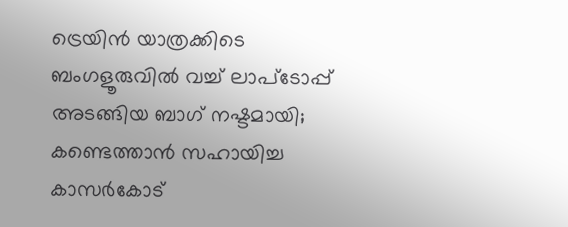ട്രെയിന്‍ യാത്രക്കിടെ ബംഗളൂരുവില്‍ വച്ച് ലാപ്‌ടോപ്പ് അടങ്ങിയ ബാഗ് നഷ്ടമായി; കണ്ടെത്താന്‍ സഹായിച്ച കാസര്‍കോട്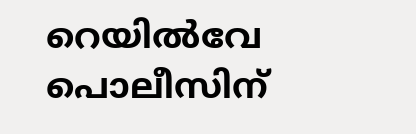റെയില്‍വേ പൊലീസിന്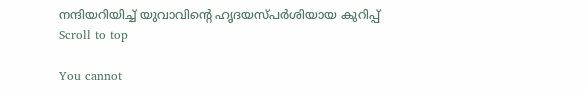നന്ദിയറിയിച്ച് യുവാവിന്റെ ഹൃദയസ്പര്‍ശിയായ കുറിപ്പ്
Scroll to top

You cannot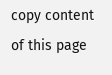copy content of this page